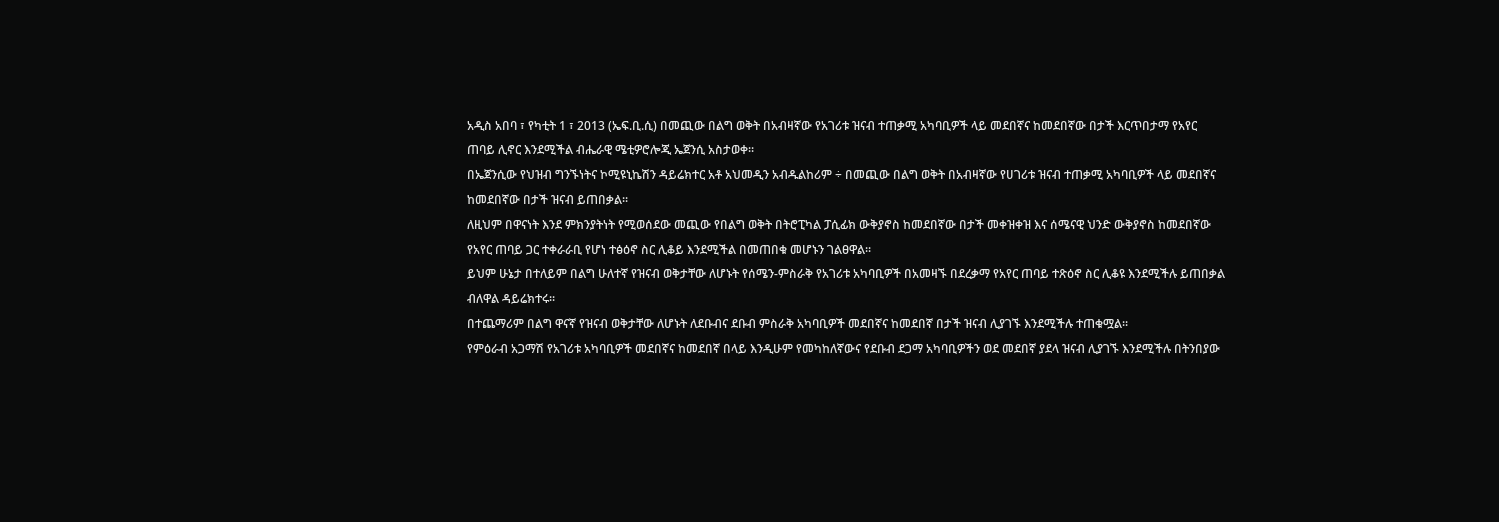አዲስ አበባ ፣ የካቲት 1 ፣ 2013 (ኤፍ.ቢ.ሲ) በመጪው በልግ ወቅት በአብዛኛው የአገሪቱ ዝናብ ተጠቃሚ አካባቢዎች ላይ መደበኛና ከመደበኛው በታች እርጥበታማ የአየር ጠባይ ሊኖር እንደሚችል ብሔራዊ ሜቲዎሮሎጂ ኤጀንሲ አስታወቀ፡፡
በኤጀንሲው የህዝብ ግንኙነትና ኮሚዩኒኬሽን ዳይሬክተር አቶ አህመዲን አብዱልከሪም ÷ በመጪው በልግ ወቅት በአብዛኛው የሀገሪቱ ዝናብ ተጠቃሚ አካባቢዎች ላይ መደበኛና ከመደበኛው በታች ዝናብ ይጠበቃል፡፡
ለዚህም በዋናነት እንደ ምክንያትነት የሚወሰደው መጪው የበልግ ወቅት በትሮፒካል ፓሲፊክ ውቅያኖስ ከመደበኛው በታች መቀዝቀዝ እና ሰሜናዊ ህንድ ውቅያኖስ ከመደበኛው የአየር ጠባይ ጋር ተቀራራቢ የሆነ ተፅዕኖ ስር ሊቆይ እንደሚችል በመጠበቁ መሆኑን ገልፀዋል፡፡
ይህም ሁኔታ በተለይም በልግ ሁለተኛ የዝናብ ወቅታቸው ለሆኑት የሰሜን-ምስራቅ የአገሪቱ አካባቢዎች በአመዛኙ በደረቃማ የአየር ጠባይ ተጽዕኖ ስር ሊቆዩ እንደሚችሉ ይጠበቃል ብለዋል ዳይሬክተሩ፡፡
በተጨማሪም በልግ ዋናኛ የዝናብ ወቅታቸው ለሆኑት ለደቡብና ደቡብ ምስራቅ አካባቢዎች መደበኛና ከመደበኛ በታች ዝናብ ሊያገኙ እንደሚችሉ ተጠቁሟል፡፡
የምዕራብ አጋማሽ የአገሪቱ አካባቢዎች መደበኛና ከመደበኛ በላይ እንዲሁም የመካከለኛውና የደቡብ ደጋማ አካባቢዎችን ወደ መደበኛ ያደላ ዝናብ ሊያገኙ እንደሚችሉ በትንበያው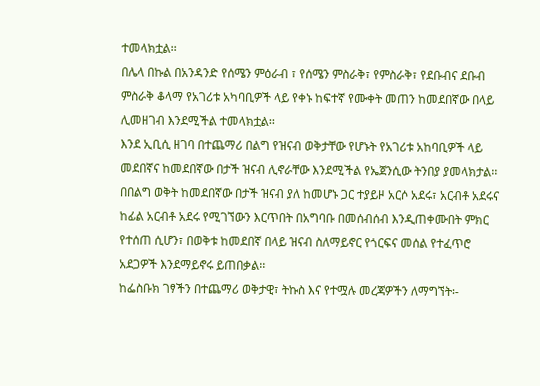ተመላክቷል፡፡
በሌላ በኩል በአንዳንድ የሰሜን ምዕራብ ፣ የሰሜን ምስራቅ፣ የምስራቅ፣ የደቡብና ደቡብ ምስራቅ ቆላማ የአገሪቱ አካባቢዎች ላይ የቀኑ ከፍተኛ የሙቀት መጠን ከመደበኛው በላይ ሊመዘገብ እንደሚችል ተመላክቷል፡፡
እንደ ኢቢሲ ዘገባ በተጨማሪ በልግ የዝናብ ወቅታቸው የሆኑት የአገሪቱ አከባቢዎች ላይ መደበኛና ከመደበኛው በታች ዝናብ ሊኖራቸው እንደሚችል የኤጀንሲው ትንበያ ያመላክታል፡፡
በበልግ ወቅት ከመደበኛው በታች ዝናብ ያለ ከመሆኑ ጋር ተያይዞ አርሶ አደሩ፣ አርብቶ አደሩና ከፊል አርብቶ አደሩ የሚገኘውን እርጥበት በአግባቡ በመሰብሰብ እንዲጠቀሙበት ምክር የተሰጠ ሲሆን፣ በወቅቱ ከመደበኛ በላይ ዝናብ ስለማይኖር የጎርፍና መሰል የተፈጥሮ አደጋዎች እንደማይኖሩ ይጠበቃል፡፡
ከፌስቡክ ገፃችን በተጨማሪ ወቅታዊ፣ ትኩስ እና የተሟሉ መረጃዎችን ለማግኘት፡-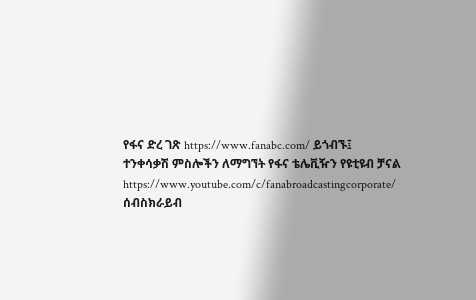የፋና ድረ ገጽ https://www.fanabc.com/ ይጎብኙ፤
ተንቀሳቃሽ ምስሎችን ለማግኘት የፋና ቴሌቪዥን የዩቲዩብ ቻናል https://www.youtube.com/c/fanabroadcastingcorporate/ ሰብስክራይብ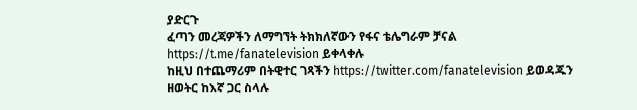ያድርጉ
ፈጣን መረጃዎችን ለማግኘት ትክክለኛውን የፋና ቴሌግራም ቻናል https://t.me/fanatelevision ይቀላቀሉ
ከዚህ በተጨማሪም በትዊተር ገጻችን https://twitter.com/fanatelevision ይወዳጁን
ዘወትር ከእኛ ጋር ስላሉ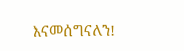እናመሰግናለን!